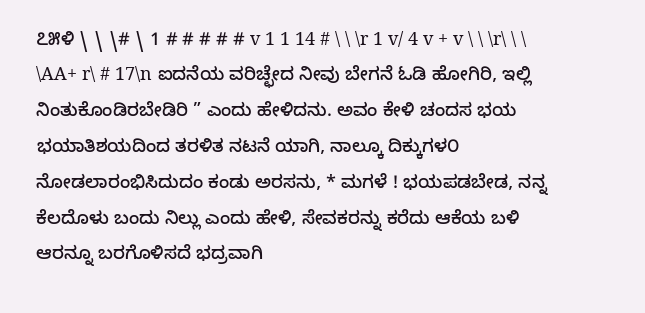೭೫ಳಿ \ \ \# \ 1 # # # # # v 1 1 14 # \ \ \r 1 v/ 4 v + v \ \ \r\ \ \ \AA+ r\ # 17\n ಐದನೆಯ ವರಿಚ್ಛೇದ ನೀವು ಬೇಗನೆ ಓಡಿ ಹೋಗಿರಿ, ಇಲ್ಲಿ ನಿಂತುಕೊಂಡಿರಬೇಡಿರಿ ” ಎಂದು ಹೇಳಿದನು. ಅವಂ ಕೇಳಿ ಚಂದಸ ಭಯ ಭಯಾತಿಶಯದಿಂದ ತರಳಿತ ನಟನೆ ಯಾಗಿ, ನಾಲ್ಕೂ ದಿಕ್ಕುಗಳ೦ ನೋಡಲಾರಂಭಿಸಿದುದಂ ಕಂಡು ಅರಸನು, * ಮಗಳೆ ! ಭಯಪಡಬೇಡ, ನನ್ನ ಕೆಲದೊಳು ಬಂದು ನಿಲ್ಲು ಎಂದು ಹೇಳಿ, ಸೇವಕರನ್ನು ಕರೆದು ಆಕೆಯ ಬಳಿ ಆರನ್ನೂ ಬರಗೊಳಿಸದೆ ಭದ್ರವಾಗಿ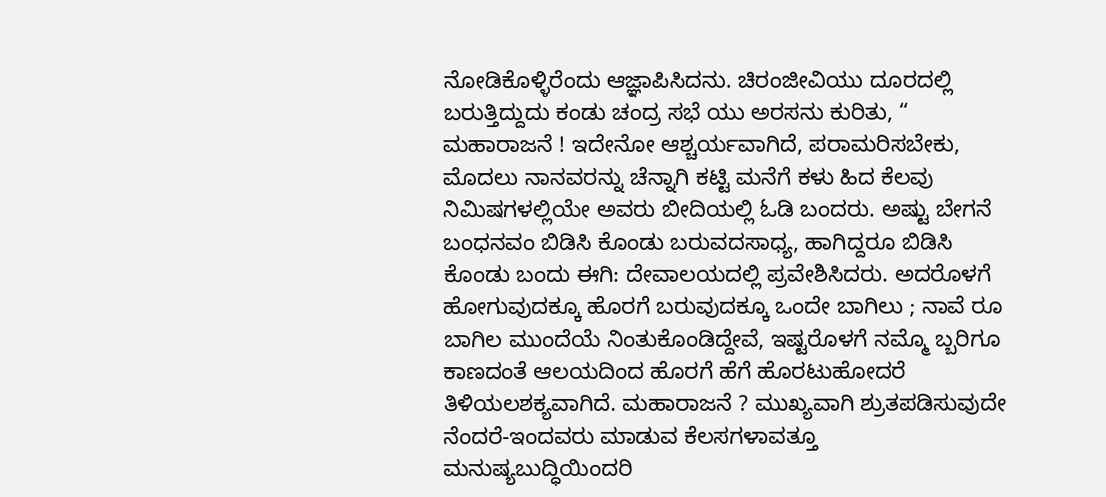ನೋಡಿಕೊಳ್ಳಿರೆಂದು ಆಜ್ಞಾಪಿಸಿದನು. ಚಿರಂಜೀವಿಯು ದೂರದಲ್ಲಿ ಬರುತ್ತಿದ್ದುದು ಕಂಡು ಚಂದ್ರ ಸಭೆ ಯು ಅರಸನು ಕುರಿತು, “ ಮಹಾರಾಜನೆ ! ಇದೇನೋ ಆಶ್ಚರ್ಯವಾಗಿದೆ, ಪರಾಮರಿಸಬೇಕು, ಮೊದಲು ನಾನವರನ್ನು ಚೆನ್ನಾಗಿ ಕಟ್ಟಿ ಮನೆಗೆ ಕಳು ಹಿದ ಕೆಲವು ನಿಮಿಷಗಳಲ್ಲಿಯೇ ಅವರು ಬೀದಿಯಲ್ಲಿ ಓಡಿ ಬಂದರು. ಅಷ್ಟು ಬೇಗನೆ ಬಂಧನವಂ ಬಿಡಿಸಿ ಕೊಂಡು ಬರುವದಸಾಧ್ಯ, ಹಾಗಿದ್ದರೂ ಬಿಡಿಸಿ ಕೊಂಡು ಬಂದು ಈಗಿ: ದೇವಾಲಯದಲ್ಲಿ ಪ್ರವೇಶಿಸಿದರು. ಅದರೊಳಗೆ ಹೋಗುವುದಕ್ಕೂ ಹೊರಗೆ ಬರುವುದಕ್ಕೂ ಒಂದೇ ಬಾಗಿಲು ; ನಾವೆ ರೂ ಬಾಗಿಲ ಮುಂದೆಯೆ ನಿಂತುಕೊಂಡಿದ್ದೇವೆ, ಇಷ್ಟರೊಳಗೆ ನಮ್ಮೊ ಬ್ಬರಿಗೂ ಕಾಣದಂತೆ ಆಲಯದಿಂದ ಹೊರಗೆ ಹೆಗೆ ಹೊರಟುಹೋದರೆ ತಿಳಿಯಲಶಕ್ಯವಾಗಿದೆ. ಮಹಾರಾಜನೆ ? ಮುಖ್ಯವಾಗಿ ಶ್ರುತಪಡಿಸುವುದೇ ನೆಂದರೆ-ಇಂದವರು ಮಾಡುವ ಕೆಲಸಗಳಾವತ್ತೂ ಮನುಷ್ಯಬುದ್ಧಿಯಿಂದರಿ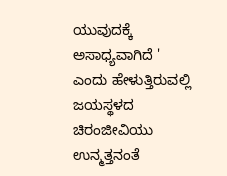ಯುವುದಕ್ಕೆ ಅಸಾಧ್ಯವಾಗಿದೆ ' ಎಂದು ಹೇಳುತ್ತಿರುವಲ್ಲಿ ಜಯಸ್ಥಳದ ಚಿರಂಜೀವಿಯು ಉನ್ಮತ್ತನಂತೆ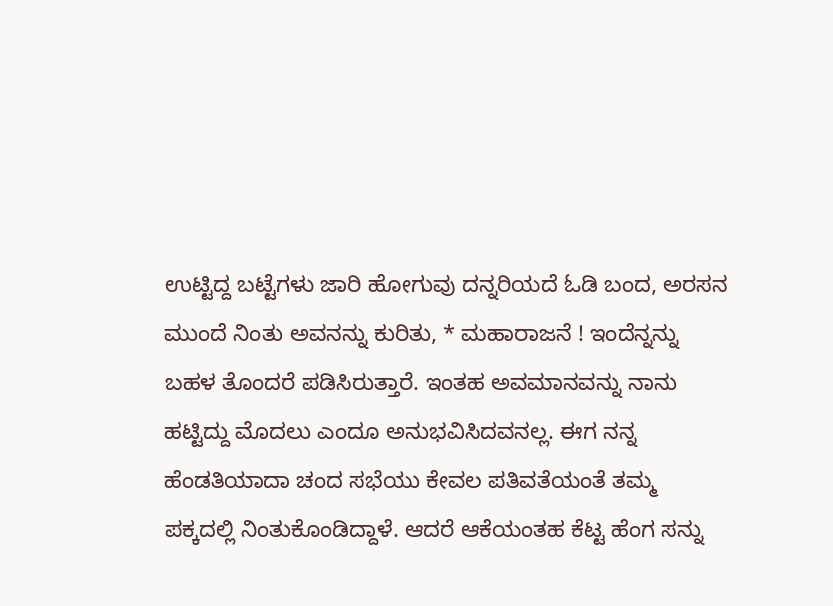ಉಟ್ಟಿದ್ದ ಬಟ್ಟೆಗಳು ಜಾರಿ ಹೋಗುವು ದನ್ನರಿಯದೆ ಓಡಿ ಬಂದ, ಅರಸನ ಮುಂದೆ ನಿಂತು ಅವನನ್ನು ಕುರಿತು, * ಮಹಾರಾಜನೆ ! ಇಂದೆನ್ನನ್ನು ಬಹಳ ತೊಂದರೆ ಪಡಿಸಿರುತ್ತಾರೆ. ಇಂತಹ ಅವಮಾನವನ್ನು ನಾನು ಹಟ್ಟಿದ್ದು ಮೊದಲು ಎಂದೂ ಅನುಭವಿಸಿದವನಲ್ಲ. ಈಗ ನನ್ನ ಹೆಂಡತಿಯಾದಾ ಚಂದ ಸಭೆಯು ಕೇವಲ ಪತಿವತೆಯಂತೆ ತಮ್ಮ ಪಕ್ಕದಲ್ಲಿ ನಿಂತುಕೊಂಡಿದ್ದಾಳೆ. ಆದರೆ ಆಕೆಯಂತಹ ಕೆಟ್ಟ ಹೆಂಗ ಸನ್ನು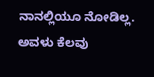ನಾನಲ್ಲಿಯೂ ನೋಡಿಲ್ಲ. ಅವಳು ಕೆಲವು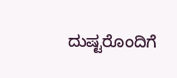ದುಷ್ಟರೊಂದಿಗೆ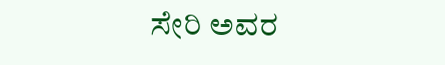ಸೇರಿ ಅವರ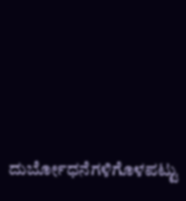ದುರ್ಬೋಧನೆಗಳಿಗೊಳಪಟ್ಟು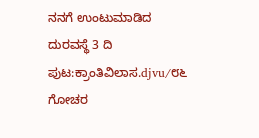ನನಗೆ ಉಂಟುಮಾಡಿದ ದುರವಸ್ಥೆ 3 ದಿ
ಪುಟ:ಕ್ರಾಂತಿವಿಲಾಸ.djvu/೮೬
ಗೋಚರ